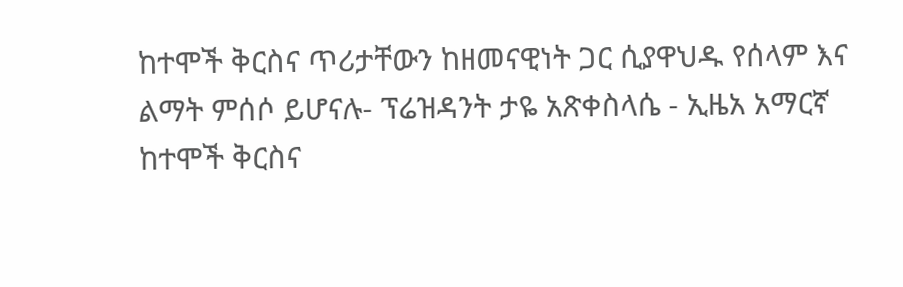ከተሞች ቅርስና ጥሪታቸውን ከዘመናዊነት ጋር ሲያዋህዱ የሰላም እና ልማት ምሰሶ ይሆናሉ- ፕሬዝዳንት ታዬ አጽቀስላሴ - ኢዜአ አማርኛ
ከተሞች ቅርስና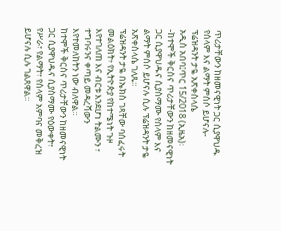ጥሪታቸውን ከዘመናዊነት ጋር ሲያዋህዱ የሰላም እና ልማት ምሰሶ ይሆናሉ- ፕሬዝዳንት ታዬ አጽቀስላሴ
አዲስ አበባ፤ጥር 15/2018 (ኢዜአ)፡-ከተሞች ቅርስና ጥሪታቸውን ከዘመናዊነት ጋር ሲያዋህዱና ሲያስማሙ የሰላም እና ልማት ምሰሶ ይሆናሉ ሲሉ ፕሬዝዳንት ታዬ አጽቀስላሴ ገለጹ።
ፕሬዝዳንት ታዬ በኤክስ ገጻቸው ባሰፈሩት መልዕክት፥ የኢትዮጵያ የከተሜነት ጉዞ እየተገለጠ እና ብርቱ እንደሆነ ትልሙን ፣ ተግባሩንና ቀጣይ መዳረሻውን እየተመለከትን ነው ብለዋል።
ከተሞች ቅርስና ጥሪታቸውን ከዘመናዊነት ጋር ሲያዋህዱና ሲያስማሙ የዕውቀት፣ የሥራ፣ የልማት፣ የሰላም አምባና መቅረዝ ይሆናሉ ሲሉ ገልጸዋል።